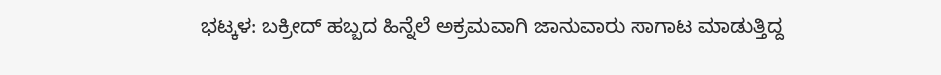ಭಟ್ಕಳ: ಬಕ್ರೀದ್ ಹಬ್ಬದ ಹಿನ್ನೆಲೆ ಅಕ್ರಮವಾಗಿ ಜಾನುವಾರು ಸಾಗಾಟ ಮಾಡುತ್ತಿದ್ದ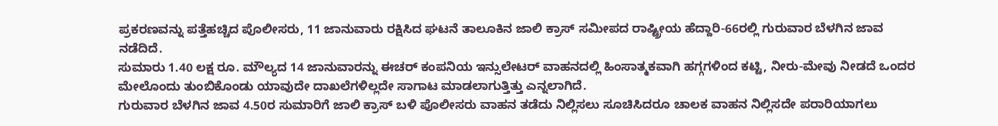ಪ್ರಕರಣವನ್ನು ಪತ್ತೆಹಚ್ಚಿದ ಪೊಲೀಸರು, 11 ಜಾನುವಾರು ರಕ್ಷಿಸಿದ ಘಟನೆ ತಾಲೂಕಿನ ಜಾಲಿ ಕ್ರಾಸ್ ಸಮೀಪದ ರಾಷ್ಟ್ರೀಯ ಹೆದ್ದಾರಿ-66ರಲ್ಲಿ ಗುರುವಾರ ಬೆಳಗಿನ ಜಾವ ನಡೆದಿದೆ.
ಸುಮಾರು 1.40 ಲಕ್ಷ ರೂ. ಮೌಲ್ಯದ 14 ಜಾನುವಾರನ್ನು ಈಚರ್ ಕಂಪನಿಯ ಇನ್ಸುಲೇಟರ್ ವಾಹನದಲ್ಲಿ ಹಿಂಸಾತ್ಮಕವಾಗಿ ಹಗ್ಗಗಳಿಂದ ಕಟ್ಟಿ, ನೀರು-ಮೇವು ನೀಡದೆ ಒಂದರ ಮೇಲೊಂದು ತುಂಬಿಕೊಂಡು ಯಾವುದೇ ದಾಖಲೆಗಳಿಲ್ಲದೇ ಸಾಗಾಟ ಮಾಡಲಾಗುತ್ತಿತ್ತು ಎನ್ನಲಾಗಿದೆ.
ಗುರುವಾರ ಬೆಳಗಿನ ಜಾವ 4.50ರ ಸುಮಾರಿಗೆ ಜಾಲಿ ಕ್ರಾಸ್ ಬಳಿ ಪೊಲೀಸರು ವಾಹನ ತಡೆದು ನಿಲ್ಲಿಸಲು ಸೂಚಿಸಿದರೂ ಚಾಲಕ ವಾಹನ ನಿಲ್ಲಿಸದೇ ಪರಾರಿಯಾಗಲು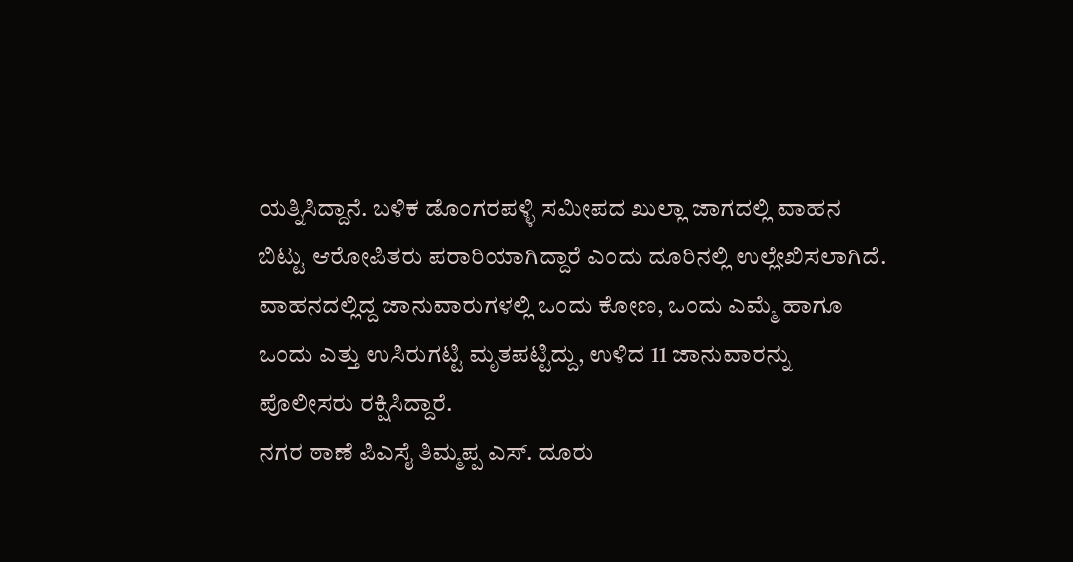ಯತ್ನಿಸಿದ್ದಾನೆ. ಬಳಿಕ ಡೊಂಗರಪಳ್ಳಿ ಸಮೀಪದ ಖುಲ್ಲಾ ಜಾಗದಲ್ಲಿ ವಾಹನ ಬಿಟ್ಟು ಆರೋಪಿತರು ಪರಾರಿಯಾಗಿದ್ದಾರೆ ಎಂದು ದೂರಿನಲ್ಲಿ ಉಲ್ಲೇಖಿಸಲಾಗಿದೆ.
ವಾಹನದಲ್ಲಿದ್ದ ಜಾನುವಾರುಗಳಲ್ಲಿ ಒಂದು ಕೋಣ, ಒಂದು ಎಮ್ಮೆ ಹಾಗೂ ಒಂದು ಎತ್ತು ಉಸಿರುಗಟ್ಟಿ ಮೃತಪಟ್ಟಿದ್ದು, ಉಳಿದ 11 ಜಾನುವಾರನ್ನು ಪೊಲೀಸರು ರಕ್ಷಿಸಿದ್ದಾರೆ.
ನಗರ ಠಾಣೆ ಪಿಎಸೈ ತಿಮ್ಮಪ್ಪ ಎಸ್. ದೂರು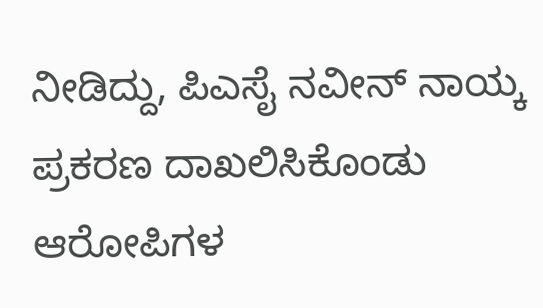ನೀಡಿದ್ದು, ಪಿಎಸೈ ನವೀನ್ ನಾಯ್ಕ ಪ್ರಕರಣ ದಾಖಲಿಸಿಕೊಂಡು ಆರೋಪಿಗಳ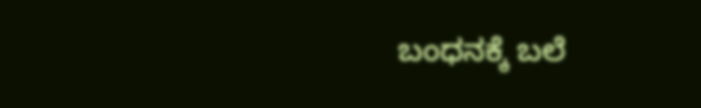ಬಂಧನಕ್ಕೆ ಬಲೆ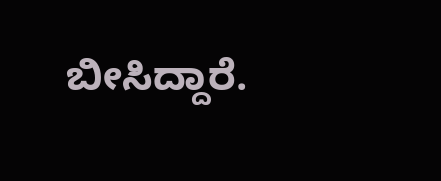ಬೀಸಿದ್ದಾರೆ.